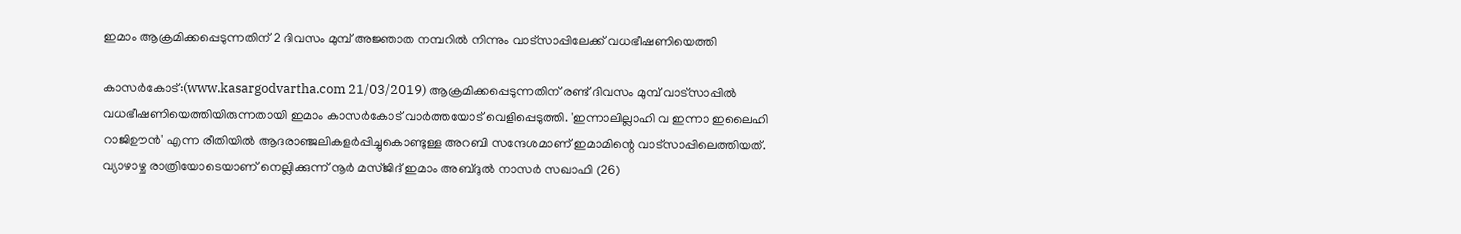ഇമാം ആക്രമിക്കപ്പെടുന്നതിന് 2 ദിവസം മുമ്പ് അജ്ഞാത നമ്പറില്‍ നിന്നും വാട്സാപ്പിലേക്ക് വധഭീഷണിയെത്തി

കാസര്‍കോട്:(www.kasargodvartha.com 21/03/2019) ആക്രമിക്കപ്പെടുന്നതിന് രണ്ട് ദിവസം മുമ്പ് വാട്സാപ്പില്‍ വധഭീഷണിയെത്തിയിരുന്നതായി ഇമാം കാസര്‍കോട് വാര്‍ത്തയോട് വെളിപ്പെടുത്തി. 'ഇന്നാലില്ലാഹി വ ഇന്നാ ഇലൈഹി റാജിഊന്‍' എന്ന രീതിയില്‍ ആദരാഞ്ജലികളര്‍പ്പിച്ചുകൊണ്ടുള്ള അറബി സന്ദേശമാണ് ഇമാമിന്റെ വാട്സാപ്പിലെത്തിയത്. വ്യാഴാഴ്ച രാത്രിയോടെയാണ് നെല്ലിക്കുന്ന് നൂര്‍ മസ്ജിദ് ഇമാം അബ്ദുല്‍ നാസര്‍ സഖാഫി (26)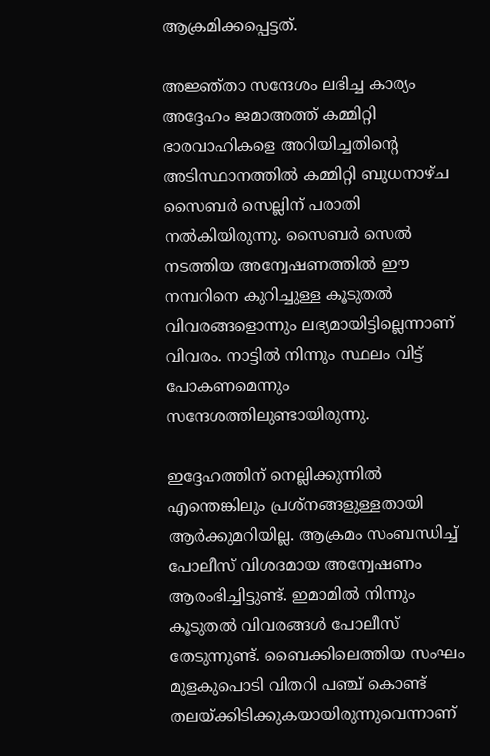ആക്രമിക്കപ്പെട്ടത്.

അജ്ഞ്താ സന്ദേശം ലഭിച്ച കാര്യം അദ്ദേഹം ജമാഅത്ത് കമ്മിറ്റി ഭാരവാഹികളെ അറിയിച്ചതിന്റെ അടിസ്ഥാനത്തില്‍ കമ്മിറ്റി ബുധനാഴ്ച സൈബര്‍ സെല്ലിന് പരാതി നല്‍കിയിരുന്നു. സൈബര്‍ സെല്‍ നടത്തിയ അന്വേഷണത്തില്‍ ഈ നമ്പറിനെ കുറിച്ചുള്ള കൂടുതല്‍ വിവരങ്ങളൊന്നും ലഭ്യമായിട്ടില്ലെന്നാണ് വിവരം. നാട്ടില്‍ നിന്നും സ്ഥലം വിട്ട് പോകണമെന്നും സന്ദേശത്തിലുണ്ടായിരുന്നു.

ഇദ്ദേഹത്തിന് നെല്ലിക്കുന്നില്‍ എന്തെങ്കിലും പ്രശ്നങ്ങളുള്ളതായി ആര്‍ക്കുമറിയില്ല. ആക്രമം സംബന്ധിച്ച് പോലീസ് വിശദമായ അന്വേഷണം ആരംഭിച്ചിട്ടുണ്ട്. ഇമാമില്‍ നിന്നും കൂടുതല്‍ വിവരങ്ങള്‍ പോലീസ് തേടുന്നുണ്ട്. ബൈക്കിലെത്തിയ സംഘം മുളകുപൊടി വിതറി പഞ്ച് കൊണ്ട് തലയ്ക്കിടിക്കുകയായിരുന്നുവെന്നാണ്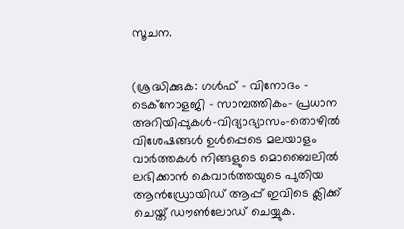സൂചന.


(ശ്രദ്ധിക്കുക: ഗൾഫ് - വിനോദം - ടെക്നോളജി - സാമ്പത്തികം- പ്രധാന അറിയിപ്പുകൾ-വിദ്യാഭ്യാസം-തൊഴിൽ വിശേഷങ്ങൾ ഉൾപ്പെടെ മലയാളം വാർത്തകൾ നിങ്ങളുടെ മൊബൈലിൽ ലഭിക്കാൻ കെവാർത്തയുടെ പുതിയ ആൻഡ്രോയിഡ് ആപ്പ് ഇവിടെ ക്ലിക്ക് ചെയ്ത് ഡൗൺലോഡ് ചെയ്യുക.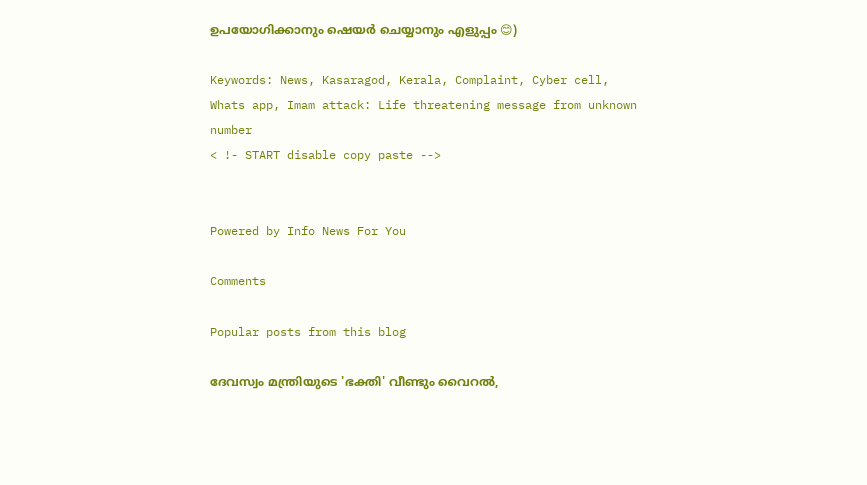ഉപയോഗിക്കാനും ഷെയർ ചെയ്യാനും എളുപ്പം 😊)

Keywords: News, Kasaragod, Kerala, Complaint, Cyber cell, Whats app, Imam attack: Life threatening message from unknown number
< !- START disable copy paste -->


Powered by Info News For You

Comments

Popular posts from this blog

ദേവസ്വം മന്ത്രിയുടെ 'ഭക്തി' വീണ്ടും വൈറല്‍,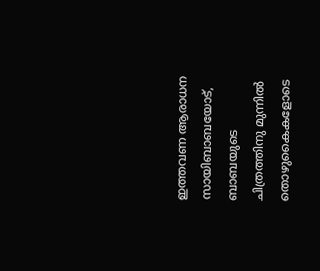ഇത്തവണ ആരാധന സായിബാബയോട്, ബാബയുടെ ചിത്രത്തിനു മുന്നില്‍ തൊഴുകൈകളോടെ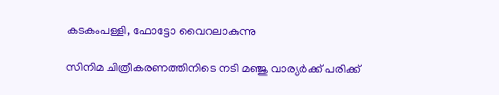കടകംപള്ളി, ഫോട്ടോ വൈറലാകുന്നു

സിനിമ ചിത്രീകരണത്തിനിടെ നടി മഞ്ജു വാര്യര്‍ക്ക് പരിക്ക്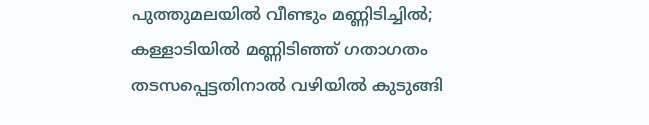പുത്തുമലയില്‍ വീണ്ടും മണ്ണിടിച്ചില്‍; കള്ളാടിയില്‍ മണ്ണിടിഞ്ഞ് ഗതാഗതം തടസപ്പെട്ടതിനാല്‍ വഴിയില്‍ കുടുങ്ങി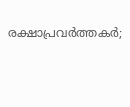രക്ഷാപ്രവര്‍ത്തകര്‍;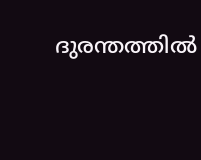ദുരന്തത്തില്‍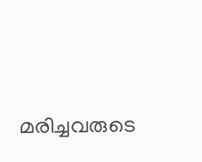മരിച്ചവരുടെ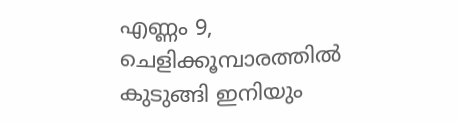എണ്ണം 9, ചെളിക്കൂമ്പാരത്തില്‍ കുടുങ്ങി ഇനിയും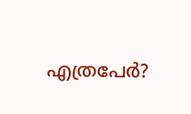എത്രപേര്‍?